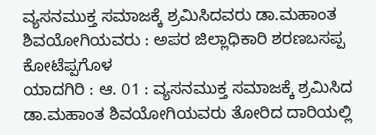ವ್ಯಸನಮುಕ್ತ ಸಮಾಜಕ್ಕೆ ಶ್ರಮಿಸಿದವರು ಡಾ.ಮಹಾಂತ ಶಿವಯೋಗಿಯವರು : ಅಪರ ಜಿಲ್ಲಾಧಿಕಾರಿ ಶರಣಬಸಪ್ಪ ಕೋಟೆಪ್ಪಗೊಳ
ಯಾದಗಿರಿ : ಆ. 01 : ವ್ಯಸನಮುಕ್ತ ಸಮಾಜಕ್ಕೆ ಶ್ರಮಿಸಿದ ಡಾ.ಮಹಾಂತ ಶಿವಯೋಗಿಯವರು ತೋರಿದ ದಾರಿಯಲ್ಲಿ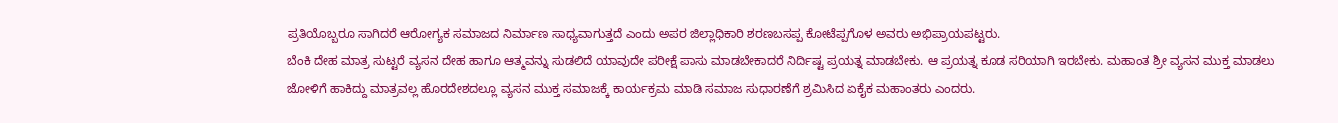ಪ್ರತಿಯೊಬ್ಬರೂ ಸಾಗಿದರೆ ಆರೋಗ್ಯಕ ಸಮಾಜದ ನಿರ್ಮಾಣ ಸಾಧ್ಯವಾಗುತ್ತದೆ ಎಂದು ಅಪರ ಜಿಲ್ಲಾಧಿಕಾರಿ ಶರಣಬಸಪ್ಪ ಕೋಟೆಪ್ಪಗೊಳ ಅವರು ಅಭಿಪ್ರಾಯಪಟ್ಟರು.
ಬೆಂಕಿ ದೇಹ ಮಾತ್ರ ಸುಟ್ಟರೆ ವ್ಯಸನ ದೇಹ ಹಾಗೂ ಆತ್ಮವನ್ನು ಸುಡಲಿದೆ ಯಾವುದೇ ಪರೀಕ್ಷೆ ಪಾಸು ಮಾಡಬೇಕಾದರೆ ನಿರ್ದಿಷ್ಟ ಪ್ರಯತ್ನ ಮಾಡಬೇಕು. ಆ ಪ್ರಯತ್ನ ಕೂಡ ಸರಿಯಾಗಿ ಇರಬೇಕು. ಮಹಾಂತ ಶ್ರೀ ವ್ಯಸನ ಮುಕ್ತ ಮಾಡಲು ಜೋಳಿಗೆ ಹಾಕಿದ್ದು ಮಾತ್ರವಲ್ಲ ಹೊರದೇಶದಲ್ಲೂ ವ್ಯಸನ ಮುಕ್ತ ಸಮಾಜಕ್ಕೆ ಕಾರ್ಯಕ್ರಮ ಮಾಡಿ ಸಮಾಜ ಸುಧಾರಣೆಗೆ ಶ್ರಮಿಸಿದ ಏಕೈಕ ಮಹಾಂತರು ಎಂದರು.